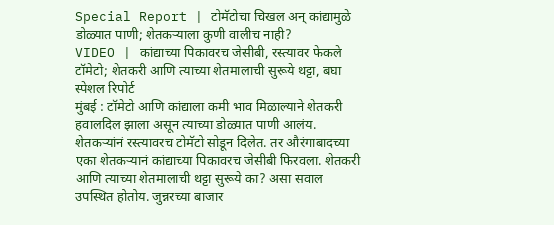Special Report | टोमॅटोचा चिखल अन् कांद्यामुळे डोळ्यात पाणी; शेतकऱ्याला कुणी वालीच नाही?
VIDEO | कांद्याच्या पिकावरच जेसीबी, रस्त्यावर फेकले टॉमेटो; शेतकरी आणि त्याच्या शेतमालाची सुरूये थट्टा, बघा स्पेशल रिपोर्ट
मुंबई : टॉमेटो आणि कांद्याला कमी भाव मिळाल्याने शेतकरी हवालदिल झाला असून त्याच्या डोळ्यात पाणी आलंय. शेतकऱ्यांनं रस्त्यावरच टोमॅटो सोडून दिलेत. तर औरंगाबादच्या एका शेतकऱ्यानं कांद्याच्या पिकावरच जेसीबी फिरवला. शेतकरी आणि त्याच्या शेतमालाची थट्टा सुरूये का? असा सवाल उपस्थित होतोय. जुन्नरच्या बाजार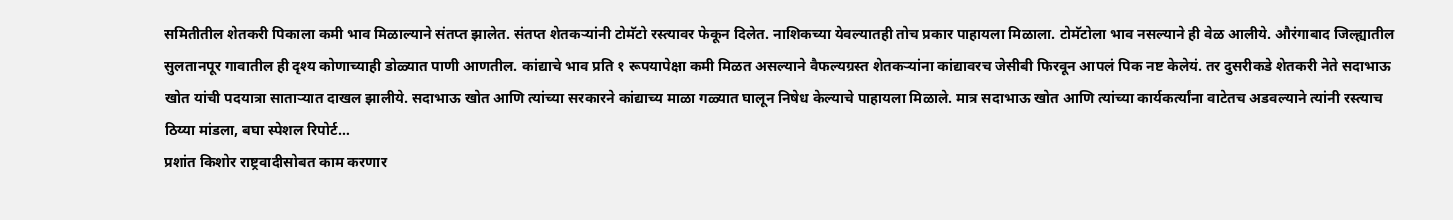समितीतील शेतकरी पिकाला कमी भाव मिळाल्याने संतप्त झालेत. संतप्त शेतकऱ्यांनी टोमॅटो रस्त्यावर फेकून दिलेत. नाशिकच्या येवल्यातही तोच प्रकार पाहायला मिळाला. टोमॅटोला भाव नसल्याने ही वेळ आलीये. औरंगाबाद जिल्ह्यातील सुलतानपूर गावातील ही दृश्य कोणाच्याही डोळ्यात पाणी आणतील. कांद्याचे भाव प्रति १ रूपयापेक्षा कमी मिळत असल्याने वैफल्यग्रस्त शेतकऱ्यांना कांद्यावरच जेसीबी फिरवून आपलं पिक नष्ट केलेयं. तर दुसरीकडे शेतकरी नेते सदाभाऊ खोत यांची पदयात्रा साताऱ्यात दाखल झालीये. सदाभाऊ खोत आणि त्यांच्या सरकारने कांद्याच्य माळा गळ्यात घालून निषेध केल्याचे पाहायला मिळाले. मात्र सदाभाऊ खोत आणि त्यांच्या कार्यकर्त्यांना वाटेतच अडवल्याने त्यांनी रस्त्याच ठिय्या मांडला, बघा स्पेशल रिपोर्ट…
प्रशांत किशोर राष्ट्रवादीसोबत काम करणार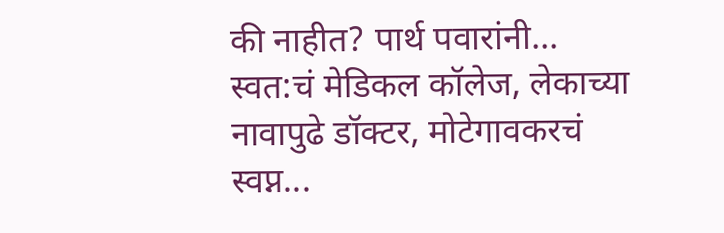की नाहीत? पार्थ पवारांनी...
स्वत:चं मेडिकल कॉलेज, लेकाच्या नावापुढे डॉक्टर, मोटेगावकरचं स्वप्न...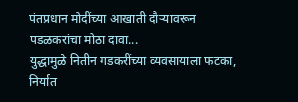पंतप्रधान मोदींच्या आखाती दौऱ्यावरून पडळकरांचा मोठा दावा...
युद्धामुळे नितीन गडकरींच्या व्यवसायाला फटका, निर्यात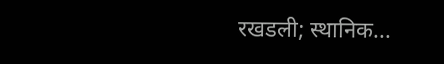रखडली; स्थानिक...